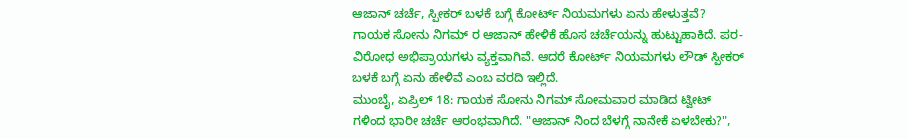ಆಜಾನ್ ಚರ್ಚೆ, ಸ್ಪೀಕರ್ ಬಳಕೆ ಬಗ್ಗೆ ಕೋರ್ಟ್ ನಿಯಮಗಳು ಏನು ಹೇಳುತ್ತವೆ?
ಗಾಯಕ ಸೋನು ನಿಗಮ್ ರ ಆಜಾನ್ ಹೇಳಿಕೆ ಹೊಸ ಚರ್ಚೆಯನ್ನು ಹುಟ್ಟುಹಾಕಿದೆ. ಪರ-ವಿರೋಧ ಅಭಿಪ್ರಾಯಗಳು ವ್ಯಕ್ತವಾಗಿವೆ. ಆದರೆ ಕೋರ್ಟ್ ನಿಯಮಗಳು ಲೌಡ್ ಸ್ಪೀಕರ್ ಬಳಕೆ ಬಗ್ಗೆ ಏನು ಹೇಳಿವೆ ಎಂಬ ವರದಿ ಇಲ್ಲಿದೆ.
ಮುಂಬೈ, ಏಪ್ರಿಲ್ 18: ಗಾಯಕ ಸೋನು ನಿಗಮ್ ಸೋಮವಾರ ಮಾಡಿದ ಟ್ವೀಟ್ ಗಳಿಂದ ಭಾರೀ ಚರ್ಚೆ ಆರಂಭವಾಗಿದೆ. "ಆಜಾನ್ ನಿಂದ ಬೆಳಗ್ಗೆ ನಾನೇಕೆ ಏಳಬೇಕು?",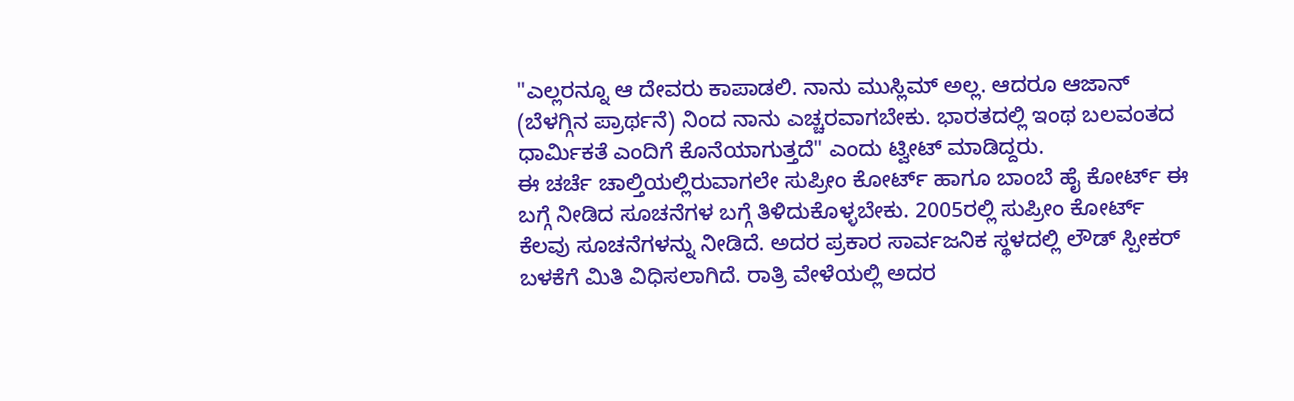"ಎಲ್ಲರನ್ನೂ ಆ ದೇವರು ಕಾಪಾಡಲಿ. ನಾನು ಮುಸ್ಲಿಮ್ ಅಲ್ಲ. ಆದರೂ ಆಜಾನ್ (ಬೆಳಗ್ಗಿನ ಪ್ರಾರ್ಥನೆ) ನಿಂದ ನಾನು ಎಚ್ಚರವಾಗಬೇಕು. ಭಾರತದಲ್ಲಿ ಇಂಥ ಬಲವಂತದ ಧಾರ್ಮಿಕತೆ ಎಂದಿಗೆ ಕೊನೆಯಾಗುತ್ತದೆ" ಎಂದು ಟ್ವೀಟ್ ಮಾಡಿದ್ದರು.
ಈ ಚರ್ಚೆ ಚಾಲ್ತಿಯಲ್ಲಿರುವಾಗಲೇ ಸುಪ್ರೀಂ ಕೋರ್ಟ್ ಹಾಗೂ ಬಾಂಬೆ ಹೈ ಕೋರ್ಟ್ ಈ ಬಗ್ಗೆ ನೀಡಿದ ಸೂಚನೆಗಳ ಬಗ್ಗೆ ತಿಳಿದುಕೊಳ್ಳಬೇಕು. 2005ರಲ್ಲಿ ಸುಪ್ರೀಂ ಕೋರ್ಟ್ ಕೆಲವು ಸೂಚನೆಗಳನ್ನು ನೀಡಿದೆ. ಅದರ ಪ್ರಕಾರ ಸಾರ್ವಜನಿಕ ಸ್ಥಳದಲ್ಲಿ ಲೌಡ್ ಸ್ಪೀಕರ್ ಬಳಕೆಗೆ ಮಿತಿ ವಿಧಿಸಲಾಗಿದೆ. ರಾತ್ರಿ ವೇಳೆಯಲ್ಲಿ ಅದರ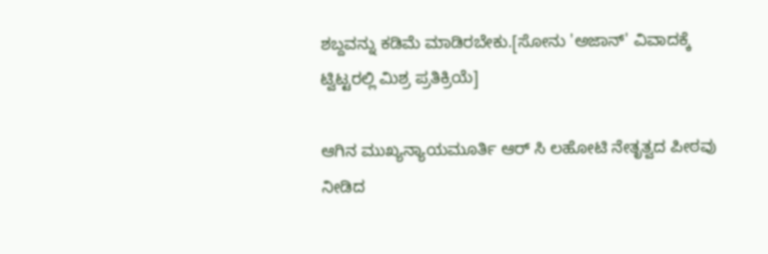ಶಬ್ದವನ್ನು ಕಡಿಮೆ ಮಾಡಿರಬೇಕು.[ಸೋನು 'ಅಜಾನ್' ವಿವಾದಕ್ಕೆ ಟ್ವಿಟ್ಟರಲ್ಲಿ ಮಿಶ್ರ ಪ್ರತಿಕ್ರಿಯೆ]

ಆಗಿನ ಮುಖ್ಯನ್ಯಾಯಮೂರ್ತಿ ಆರ್ ಸಿ ಲಹೋಟಿ ನೇತೃತ್ವದ ಪೀಠವು ನೀಡಿದ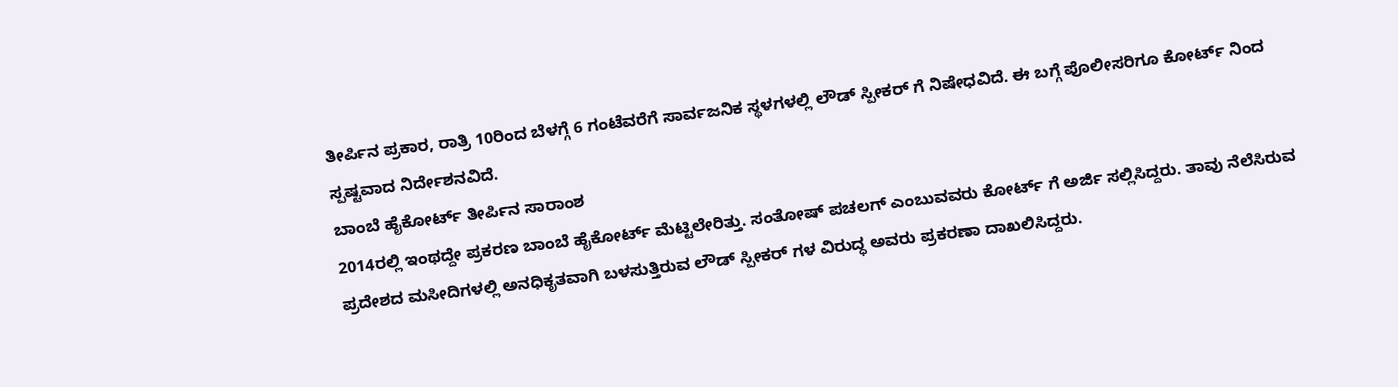ತೀರ್ಪಿನ ಪ್ರಕಾರ, ರಾತ್ರಿ 10ರಿಂದ ಬೆಳಗ್ಗೆ 6 ಗಂಟೆವರೆಗೆ ಸಾರ್ವಜನಿಕ ಸ್ಥಳಗಳಲ್ಲಿ ಲೌಡ್ ಸ್ಪೀಕರ್ ಗೆ ನಿಷೇಧವಿದೆ. ಈ ಬಗ್ಗೆ ಪೊಲೀಸರಿಗೂ ಕೋರ್ಟ್ ನಿಂದ ಸ್ಪಷ್ಟವಾದ ನಿರ್ದೇಶನವಿದೆ.
ಬಾಂಬೆ ಹೈಕೋರ್ಟ್ ತೀರ್ಪಿನ ಸಾರಾಂಶ
2014ರಲ್ಲಿ ಇಂಥದ್ದೇ ಪ್ರಕರಣ ಬಾಂಬೆ ಹೈಕೋರ್ಟ್ ಮೆಟ್ಟಿಲೇರಿತ್ತು. ಸಂತೋಷ್ ಪಚಲಗ್ ಎಂಬುವವರು ಕೋರ್ಟ್ ಗೆ ಅರ್ಜಿ ಸಲ್ಲಿಸಿದ್ದರು. ತಾವು ನೆಲೆಸಿರುವ ಪ್ರದೇಶದ ಮಸೀದಿಗಳಲ್ಲಿ ಅನಧಿಕೃತವಾಗಿ ಬಳಸುತ್ತಿರುವ ಲೌಡ್ ಸ್ಪೀಕರ್ ಗಳ ವಿರುದ್ಧ ಅವರು ಪ್ರಕರಣಾ ದಾಖಲಿಸಿದ್ದರು.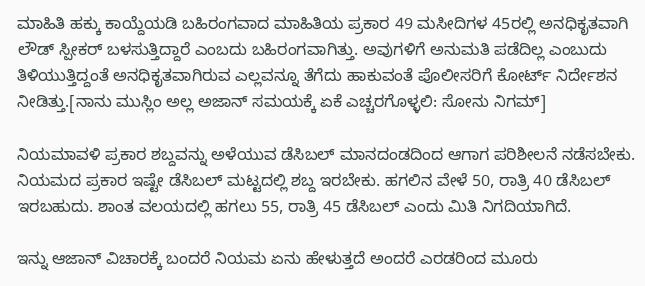ಮಾಹಿತಿ ಹಕ್ಕು ಕಾಯ್ದೆಯಡಿ ಬಹಿರಂಗವಾದ ಮಾಹಿತಿಯ ಪ್ರಕಾರ 49 ಮಸೀದಿಗಳ 45ರಲ್ಲಿ ಅನಧಿಕೃತವಾಗಿ ಲೌಡ್ ಸ್ಪೀಕರ್ ಬಳಸುತ್ತಿದ್ದಾರೆ ಎಂಬದು ಬಹಿರಂಗವಾಗಿತ್ತು. ಅವುಗಳಿಗೆ ಅನುಮತಿ ಪಡೆದಿಲ್ಲ ಎಂಬುದು ತಿಳಿಯುತ್ತಿದ್ದಂತೆ ಅನಧಿಕೃತವಾಗಿರುವ ಎಲ್ಲವನ್ನೂ ತೆಗೆದು ಹಾಕುವಂತೆ ಪೊಲೀಸರಿಗೆ ಕೋರ್ಟ್ ನಿರ್ದೇಶನ ನೀಡಿತ್ತು.[ನಾನು ಮುಸ್ಲಿಂ ಅಲ್ಲ ಅಜಾನ್ ಸಮಯಕ್ಕೆ ಏಕೆ ಎಚ್ಚರಗೊಳ್ಳಲಿ: ಸೋನು ನಿಗಮ್]

ನಿಯಮಾವಳಿ ಪ್ರಕಾರ ಶಬ್ದವನ್ನು ಅಳೆಯುವ ಡೆಸಿಬಲ್ ಮಾನದಂಡದಿಂದ ಆಗಾಗ ಪರಿಶೀಲನೆ ನಡೆಸಬೇಕು. ನಿಯಮದ ಪ್ರಕಾರ ಇಷ್ಟೇ ಡೆಸಿಬಲ್ ಮಟ್ಟದಲ್ಲಿ ಶಬ್ದ ಇರಬೇಕು. ಹಗಲಿನ ವೇಳೆ 50, ರಾತ್ರಿ 40 ಡೆಸಿಬಲ್ ಇರಬಹುದು. ಶಾಂತ ವಲಯದಲ್ಲಿ ಹಗಲು 55, ರಾತ್ರಿ 45 ಡೆಸಿಬಲ್ ಎಂದು ಮಿತಿ ನಿಗದಿಯಾಗಿದೆ.

ಇನ್ನು ಆಜಾನ್ ವಿಚಾರಕ್ಕೆ ಬಂದರೆ ನಿಯಮ ಏನು ಹೇಳುತ್ತದೆ ಅಂದರೆ ಎರಡರಿಂದ ಮೂರು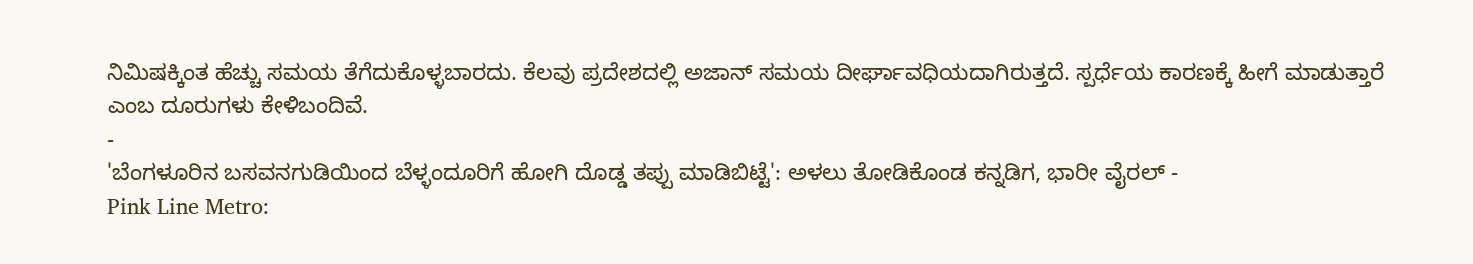ನಿಮಿಷಕ್ಕಿಂತ ಹೆಚ್ಚು ಸಮಯ ತೆಗೆದುಕೊಳ್ಳಬಾರದು. ಕೆಲವು ಪ್ರದೇಶದಲ್ಲಿ ಅಜಾನ್ ಸಮಯ ದೀರ್ಘಾವಧಿಯದಾಗಿರುತ್ತದೆ. ಸ್ಪರ್ಧೆಯ ಕಾರಣಕ್ಕೆ ಹೀಗೆ ಮಾಡುತ್ತಾರೆ ಎಂಬ ದೂರುಗಳು ಕೇಳಿಬಂದಿವೆ.
-
'ಬೆಂಗಳೂರಿನ ಬಸವನಗುಡಿಯಿಂದ ಬೆಳ್ಳಂದೂರಿಗೆ ಹೋಗಿ ದೊಡ್ಡ ತಪ್ಪು ಮಾಡಿಬಿಟ್ಟೆ': ಅಳಲು ತೋಡಿಕೊಂಡ ಕನ್ನಡಿಗ, ಭಾರೀ ವೈರಲ್ -
Pink Line Metro: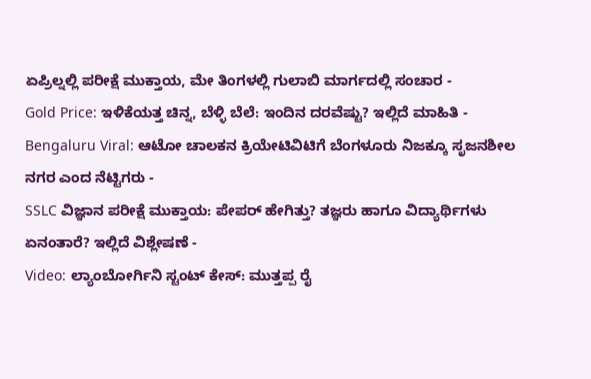ಏಪ್ರಿಲ್ನಲ್ಲಿ ಪರೀಕ್ಷೆ ಮುಕ್ತಾಯ, ಮೇ ತಿಂಗಳಲ್ಲಿ ಗುಲಾಬಿ ಮಾರ್ಗದಲ್ಲಿ ಸಂಚಾರ -
Gold Price: ಇಳಿಕೆಯತ್ತ ಚಿನ್ನ, ಬೆಳ್ಳಿ ಬೆಲೆ: ಇಂದಿನ ದರವೆಷ್ಟು? ಇಲ್ಲಿದೆ ಮಾಹಿತಿ -
Bengaluru Viral: ಆಟೋ ಚಾಲಕನ ಕ್ರಿಯೇಟಿವಿಟಿಗೆ ಬೆಂಗಳೂರು ನಿಜಕ್ಕೂ ಸೃಜನಶೀಲ ನಗರ ಎಂದ ನೆಟ್ಟಿಗರು -
SSLC ವಿಜ್ಞಾನ ಪರೀಕ್ಷೆ ಮುಕ್ತಾಯ: ಪೇಪರ್ ಹೇಗಿತ್ತು? ತಜ್ಞರು ಹಾಗೂ ವಿದ್ಯಾರ್ಥಿಗಳು ಏನಂತಾರೆ? ಇಲ್ಲಿದೆ ವಿಶ್ಲೇಷಣೆ -
Video: ಲ್ಯಾಂಬೋರ್ಗಿನಿ ಸ್ಟಂಟ್ ಕೇಸ್: ಮುತ್ತಪ್ಪ ರೈ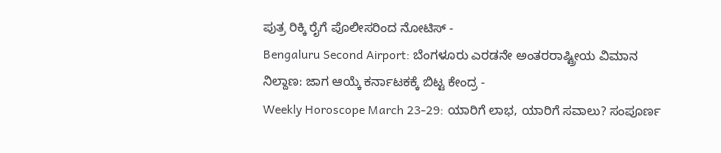ಪುತ್ರ ರಿಕ್ಕಿ ರೈಗೆ ಪೊಲೀಸರಿಂದ ನೋಟಿಸ್ -
Bengaluru Second Airport: ಬೆಂಗಳೂರು ಎರಡನೇ ಅಂತರರಾಷ್ಟ್ರೀಯ ವಿಮಾನ ನಿಲ್ದಾಣ: ಜಾಗ ಆಯ್ಕೆ ಕರ್ನಾಟಕಕ್ಕೆ ಬಿಟ್ಟ ಕೇಂದ್ರ -
Weekly Horoscope March 23-29: ಯಾರಿಗೆ ಲಾಭ, ಯಾರಿಗೆ ಸವಾಲು? ಸಂಪೂರ್ಣ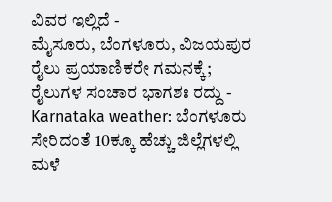ವಿವರ ಇಲ್ಲಿದೆ -
ಮೈಸೂರು, ಬೆಂಗಳೂರು, ವಿಜಯಪುರ ರೈಲು ಪ್ರಯಾಣಿಕರೇ ಗಮನಕ್ಕೆ; ರೈಲುಗಳ ಸಂಚಾರ ಭಾಗಶಃ ರದ್ದು -
Karnataka weather: ಬೆಂಗಳೂರು ಸೇರಿದಂತೆ 10ಕ್ಕೂ ಹೆಚ್ಚು ಜಿಲ್ಲೆಗಳಲ್ಲಿ ಮಳೆ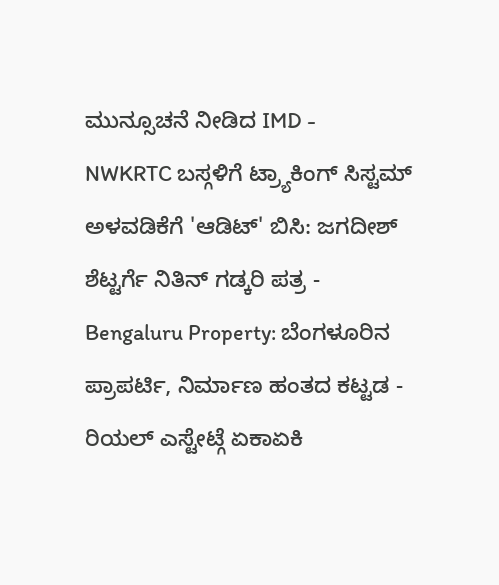ಮುನ್ಸೂಚನೆ ನೀಡಿದ IMD -
NWKRTC ಬಸ್ಗಳಿಗೆ ಟ್ರ್ಯಾಕಿಂಗ್ ಸಿಸ್ಟಮ್ ಅಳವಡಿಕೆಗೆ 'ಆಡಿಟ್' ಬಿಸಿ: ಜಗದೀಶ್ ಶೆಟ್ಟರ್ಗೆ ನಿತಿನ್ ಗಡ್ಕರಿ ಪತ್ರ -
Bengaluru Property: ಬೆಂಗಳೂರಿನ ಪ್ರಾಪರ್ಟಿ, ನಿರ್ಮಾಣ ಹಂತದ ಕಟ್ಟಡ - ರಿಯಲ್ ಎಸ್ಟೇಟ್ಗೆ ಏಕಾಏಕಿ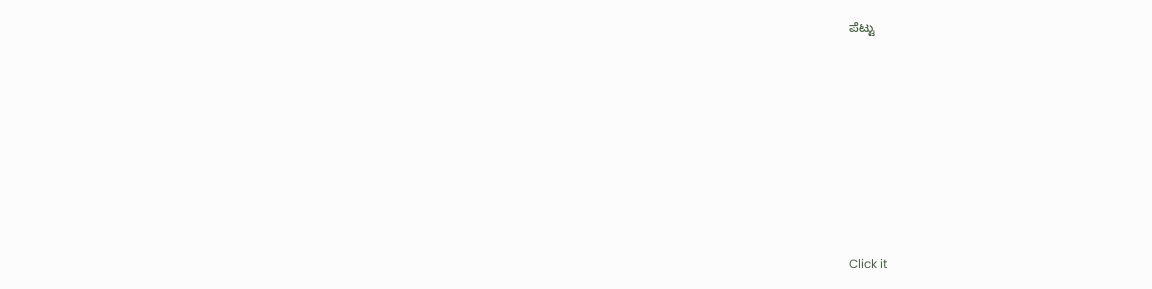ಪೆಟ್ಟು












Click it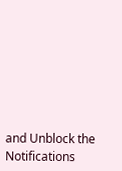and Unblock the Notifications